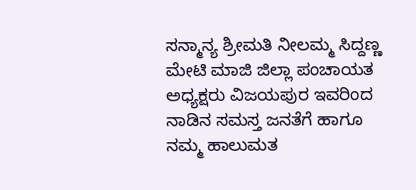ಸನ್ಮಾನ್ಯ ಶ್ರೀಮತಿ ನೀಲಮ್ಮ ಸಿದ್ದಣ್ಣ ಮೇಟಿ ಮಾಜಿ ಜಿಲ್ಲಾ ಪಂಚಾಯತ ಅಧ್ಯಕ್ಷರು ವಿಜಯಪುರ ಇವರಿಂದ ನಾಡಿನ ಸಮಸ್ತ ಜನತೆಗೆ ಹಾಗೂ ನಮ್ಮ ಹಾಲುಮತ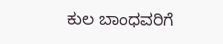ಕುಲ ಬಾಂಧವರಿಗೆ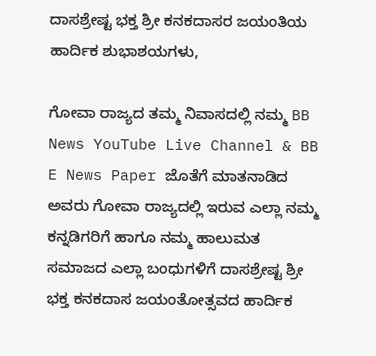ದಾಸಶ್ರೇಷ್ಟ ಭಕ್ತ ಶ್ರೀ ಕನಕದಾಸರ ಜಯಂತಿಯ ಹಾರ್ದಿಕ ಶುಭಾಶಯಗಳು,

ಗೋವಾ ರಾಜ್ಯದ ತಮ್ಮ ನಿವಾಸದಲ್ಲಿ ನಮ್ಮ BB News YouTube Live Channel & BB E News Paper ಜೊತೆಗೆ ಮಾತನಾಡಿದ ಅವರು ಗೋವಾ ರಾಜ್ಯದಲ್ಲಿ ಇರುವ ಎಲ್ಲಾ ನಮ್ಮ ಕನ್ನಡಿಗರಿಗೆ ಹಾಗೂ ನಮ್ಮ ಹಾಲುಮತ ಸಮಾಜದ ಎಲ್ಲಾ ಬಂಧುಗಳಿಗೆ ದಾಸಶ್ರೇಷ್ಟ ಶ್ರೀ ಭಕ್ತ ಕನಕದಾಸ ಜಯಂತೋತ್ಸವದ ಹಾರ್ದಿಕ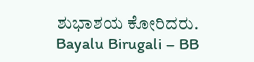ಶುಭಾಶಯ ಕೋರಿದರು.
Bayalu Birugali – BB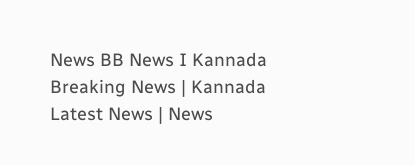News BB News I Kannada Breaking News | Kannada Latest News | News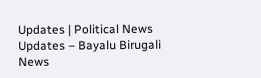Updates | Political News Updates – Bayalu Birugali News